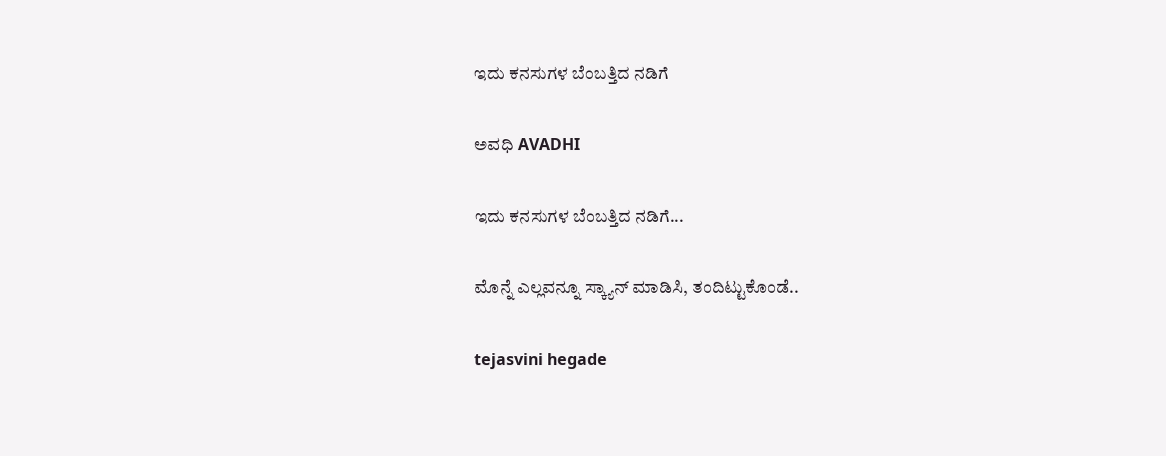ಇದು ಕನಸುಗಳ ಬೆಂಬತ್ತಿದ ನಡಿಗೆ‍

ಅವಧಿ AVADHI

ಇದು ಕನಸುಗಳ ಬೆಂಬತ್ತಿದ ನಡಿಗೆ...

ಮೊನ್ನೆ ಎಲ್ಲವನ್ನೂ ಸ್ಕ್ಯಾನ್ ಮಾಡಿಸಿ, ತಂದಿಟ್ಟುಕೊಂಡೆ..

tejasvini hegade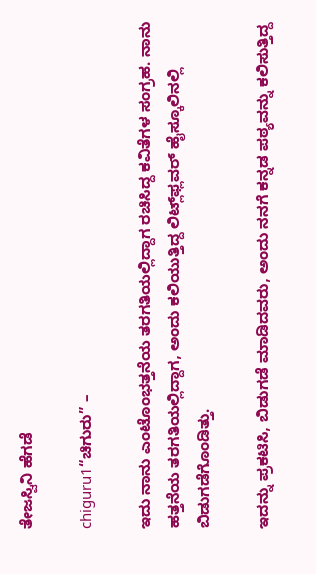ತೇಜಸ್ವಿನಿ ಹೆಗಡೆ

chiguru1“ಚಿಗುರು” –

ಇದು ನಾನು ಎಂಟೊಂಭತ್ತನೆಯ ತರಗತಿಯಲ್ಲಿದ್ದಾಗ ರಚಿಸಿದ್ದ ಕವಿತೆಗಳ ಸಂಗ್ರಹ. ನಾನು ಹತ್ತನೆಯ ತರಗತಿಯಲ್ಲಿದ್ದಾಗ, ಅಂದು ಕಲಿಯುತ್ತಿದ್ದ ಲಿಟ್ಲ್‌ಫ್ಲವರ್ ಹೈಸ್ಕೂಲಿನಲ್ಲಿ ಬಿಡುಗಡೆಗೊಂಡಿತ್ತು.

ಇದನ್ನು ಪ್ರಕಟಿಸಿ, ಬಿಡುಗಡೆ ಮಾಡಿದವರು, ಅಂದು ನನಗೆ ಕನ್ನಡ ಪಠ್ಯವನ್ನು ಕಲಿಸುತ್ತಿದ್ದ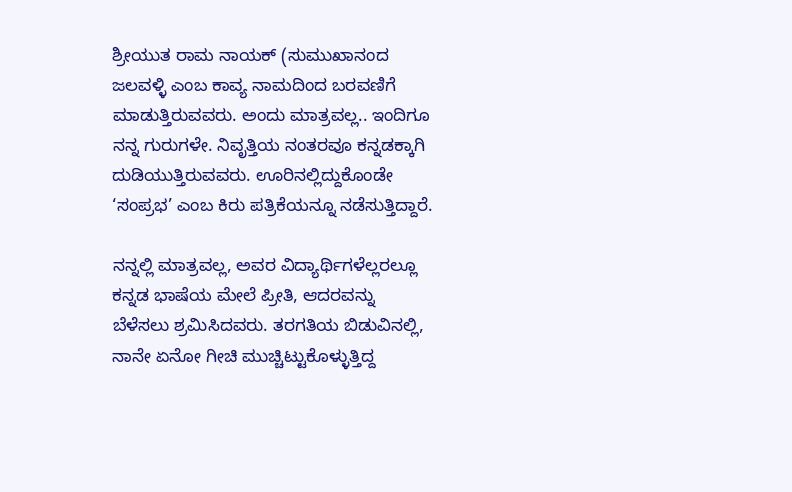ಶ್ರೀಯುತ ರಾಮ ನಾಯಕ್ (ಸುಮುಖಾನಂದ ಜಲವಳ್ಳಿ ಎಂಬ ಕಾವ್ಯ ನಾಮದಿಂದ ಬರವಣಿಗೆ ಮಾಡುತ್ತಿರುವವರು. ಅಂದು ಮಾತ್ರವಲ್ಲ.. ಇಂದಿಗೂ ನನ್ನ ಗುರುಗಳೇ. ನಿವೃತ್ತಿಯ ನಂತರವೂ ಕನ್ನಡಕ್ಕಾಗಿ ದುಡಿಯುತ್ತಿರುವವರು. ಊರಿನಲ್ಲಿದ್ದುಕೊಂಡೇ ‘ಸಂಪ್ರಭ’ ಎಂಬ ಕಿರು ಪತ್ರಿಕೆಯನ್ನೂ ನಡೆಸುತ್ತಿದ್ದಾರೆ.

ನನ್ನಲ್ಲಿ ಮಾತ್ರವಲ್ಲ, ಅವರ ವಿದ್ಯಾರ್ಥಿಗಳೆಲ್ಲರಲ್ಲೂ ಕನ್ನಡ ಭಾಷೆಯ ಮೇಲೆ ಪ್ರೀತಿ, ಆದರವನ್ನು ಬೆಳೆಸಲು ಶ್ರಮಿಸಿದವರು. ತರಗತಿಯ ಬಿಡುವಿನಲ್ಲಿ, ನಾನೇ ಏನೋ ಗೀಚಿ ಮುಚ್ಚಿಟ್ಟುಕೊಳ್ಳುತ್ತಿದ್ದ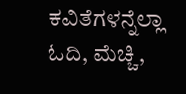ಕವಿತೆಗಳನ್ನೆಲ್ಲಾ ಓದಿ, ಮೆಚ್ಚಿ,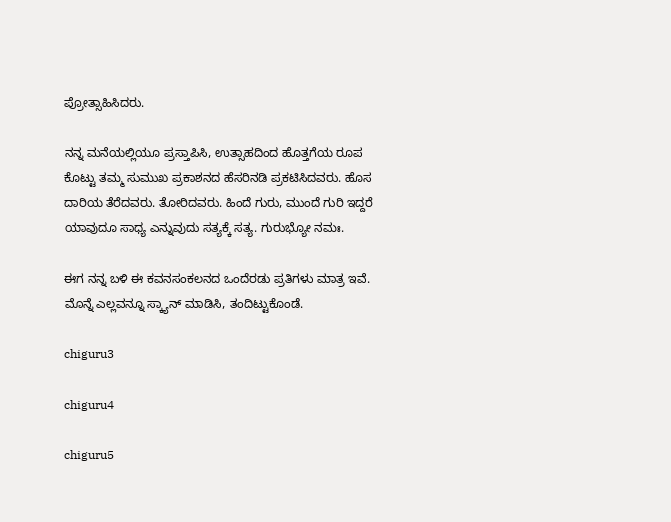ಪ್ರೋತ್ಸಾಹಿಸಿದರು.

ನನ್ನ ಮನೆಯಲ್ಲಿಯೂ ಪ್ರಸ್ತಾಪಿಸಿ, ಉತ್ಸಾಹದಿಂದ ಹೊತ್ತಗೆಯ ರೂಪ ಕೊಟ್ಟು ತಮ್ಮ ಸುಮುಖ ಪ್ರಕಾಶನದ ಹೆಸರಿನಡಿ ಪ್ರಕಟಿಸಿದವರು. ಹೊಸ ದಾರಿಯ ತೆರೆದವರು. ತೋರಿದವರು. ಹಿಂದೆ ಗುರು, ಮುಂದೆ ಗುರಿ ಇದ್ದರೆ ಯಾವುದೂ ಸಾಧ್ಯ ಎನ್ನುವುದು ಸತ್ಯಕ್ಕೆ ಸತ್ಯ. ಗುರುಭ್ಯೋ ನಮಃ.

ಈಗ ನನ್ನ ಬಳಿ ಈ ಕವನಸಂಕಲನದ ಒಂದೆರಡು ಪ್ರತಿಗಳು ಮಾತ್ರ ಇವೆ. ಮೊನ್ನೆ ಎಲ್ಲವನ್ನೂ ಸ್ಕ್ಯಾನ್ ಮಾಡಿಸಿ, ತಂದಿಟ್ಟುಕೊಂಡೆ.

chiguru3

chiguru4

chiguru5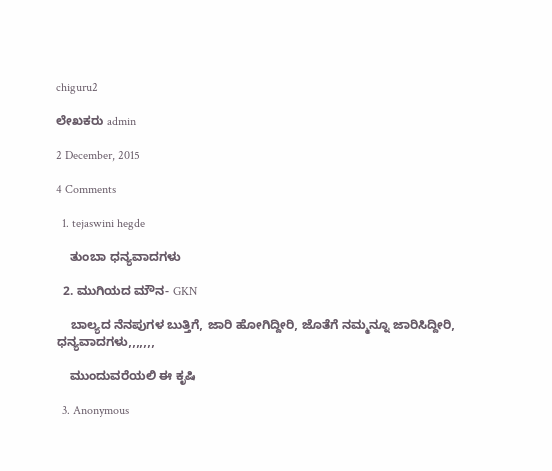chiguru2

ಲೇಖಕರು admin

2 December, 2015

4 Comments

  1. tejaswini hegde

    ತುಂಬಾ ಧನ್ಯವಾದಗಳು

  2. ಮುಗಿಯದ ಮೌನ- GKN

    ಬಾಲ್ಯದ ನೆನಪುಗಳ ಬುತ್ತಿಗೆ, ಜಾರಿ ಹೋಗಿದ್ದೀರಿ, ಜೊತೆಗೆ ನಮ್ಮನ್ನೂ ಜಾರಿಸಿದ್ದೀರಿ, ಧನ್ಯವಾದಗಳು,,,,,,,

    ಮುಂದುವರೆಯಲಿ ಈ ಕೃಷಿ

  3. Anonymous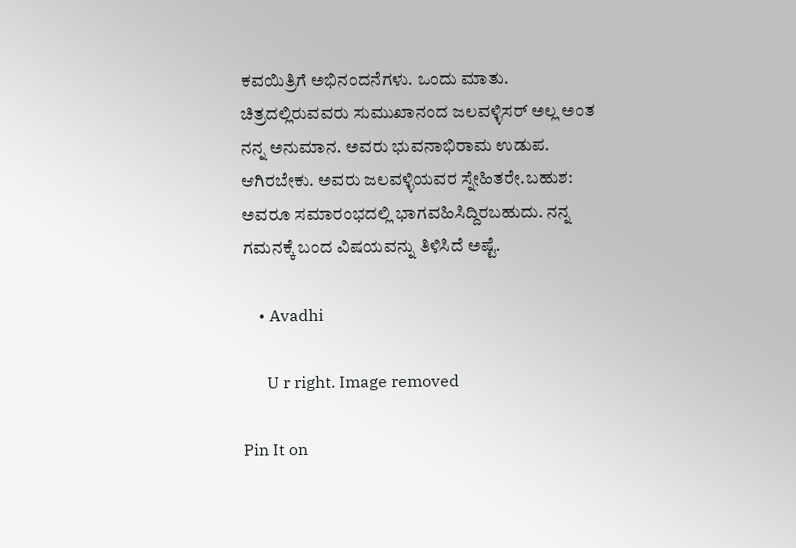ಕವಯಿತ್ರಿಗೆ ಅಭಿನಂದನೆಗಳು. ಒಂದು ಮಾತು. ಚಿತ್ರದಲ್ಲಿರುವವರು ಸುಮುಖಾನಂದ ಜಲವಳ್ಳಿಸರ್ ಅಲ್ಲ ಅಂತ ನನ್ನ ಅನುಮಾನ. ಅವರು ಭುವನಾಭಿರಾಮ ಉಡುಪ. ಆಗಿರಬೇಕು. ಅವರು ಜಲವಳ್ಳಿಯವರ ಸ್ನೇಹಿತರೇ.ಬಹುಶ: ಅವರೂ ಸಮಾರಂಭದಲ್ಲಿ ಭಾಗವಹಿಸಿದ್ದಿರಬಹುದು. ನನ್ನ ಗಮನಕ್ಕೆ ಬಂದ ವಿಷಯವನ್ನು ತಿಳಿಸಿದೆ ಅಷ್ಟೆ.

    • Avadhi

      U r right. Image removed

Pin It on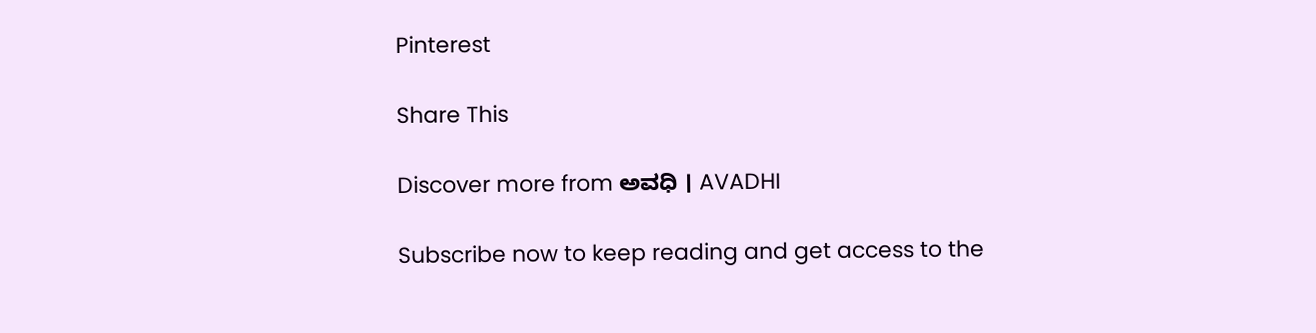Pinterest

Share This

Discover more from ಅವಧಿ । AVADHI

Subscribe now to keep reading and get access to the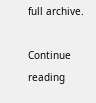full archive.

Continue reading